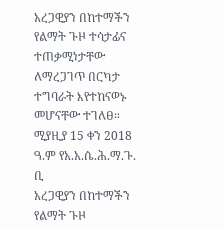አረጋዊያን በከተማችን የልማት ጉዞ ተሳታፊና ተጠቃሚነታቸው ለማረጋገጥ በርካታ ተግባራት እየተከናወኑ መሆናቸው ተገለፀ። ሚያዚያ 15 ቀን 2018 ዓ.ም የአ.አ.ሴ.ሕ.ማ.ጉ. ቢ
አረጋዊያን በከተማችን የልማት ጉዞ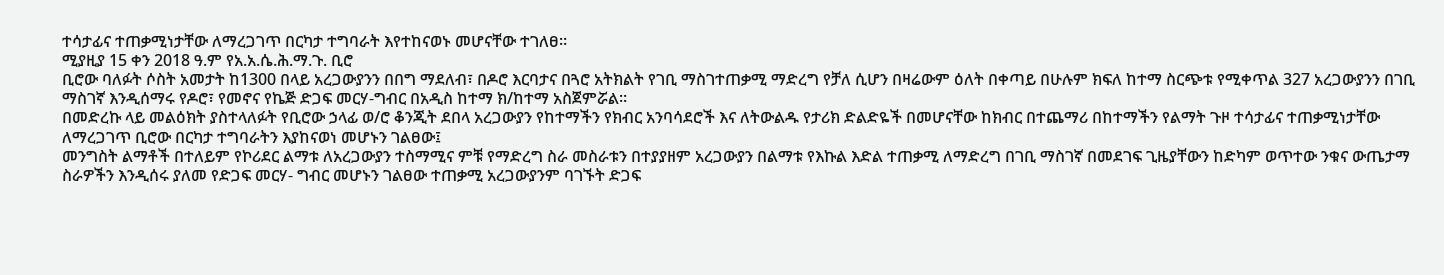ተሳታፊና ተጠቃሚነታቸው ለማረጋገጥ በርካታ ተግባራት እየተከናወኑ መሆናቸው ተገለፀ።
ሚያዚያ 15 ቀን 2018 ዓ.ም የአ.አ.ሴ.ሕ.ማ.ጉ. ቢሮ
ቢሮው ባለፉት ሶስት አመታት ከ1300 በላይ አረጋውያንን በበግ ማደለብ፣ በዶሮ እርባታና በጓሮ አትክልት የገቢ ማስገተጠቃሚ ማድረግ የቻለ ሲሆን በዛሬውም ዕለት በቀጣይ በሁሉም ክፍለ ከተማ ስርጭቱ የሚቀጥል 327 አረጋውያንን በገቢ ማስገኛ እንዲሰማሩ የዶሮ፣ የመኖና የኬጅ ድጋፍ መርሃ-ግብር በአዲስ ከተማ ክ/ከተማ አስጀምሯል።
በመድረኩ ላይ መልዕክት ያስተላለፉት የቢሮው ኃላፊ ወ/ሮ ቆንጂት ደበላ አረጋውያን የከተማችን የክብር አንባሳደሮች እና ለትውልዱ የታሪክ ድልድዬች በመሆናቸው ከክብር በተጨማሪ በከተማችን የልማት ጉዞ ተሳታፊና ተጠቃሚነታቸው ለማረጋገጥ ቢሮው በርካታ ተግባራትን እያከናወነ መሆኑን ገልፀው፤
መንግስት ልማቶች በተለይም የኮሪደር ልማቱ ለአረጋውያን ተስማሚና ምቹ የማድረግ ስራ መስራቱን በተያያዘም አረጋውያን በልማቱ የእኩል እድል ተጠቃሚ ለማድረግ በገቢ ማስገኛ በመደገፍ ጊዜያቸውን ከድካም ወጥተው ንቁና ውጤታማ ስራዎችን እንዲሰሩ ያለመ የድጋፍ መርሃ- ግብር መሆኑን ገልፀው ተጠቃሚ አረጋውያንም ባገኙት ድጋፍ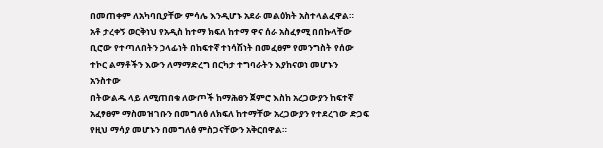በመጠቀም ለአካባቢያቸው ምሳሌ እንዲሆኑ አደራ መልዕክት አስተላልፈዋል።
አቶ ታረቀኝ ወርቅነህ የአዲስ ከተማ ክፍለ ከተማ ዋና ሰራ አስፈፃሚ በበኩላቸው ቢሮው የተጣለበትን ኃላፊነት በከፍተኛ ተነሳሽነት በመፈፀም የመንግስት የሰው ተኮር ልማቶችን እውን ለማማድረግ በርካታ ተግባራትን እያከናወነ መሆኑን አንስተው
በትውልዱ ላይ ለሚጠበቁ ለውጦች ከማሕፀን ጀምሮ እስከ አረጋውያን ከፍተኛ አፈፃፀም ማስመዝገቡን በመግለፅ ለክፍለ ከተማቸው አረጋውያን የተደረገው ድጋፍ የዚህ ማሳያ መሆኑን በመግለፅ ምስጋናቸውን አቅርበዋል።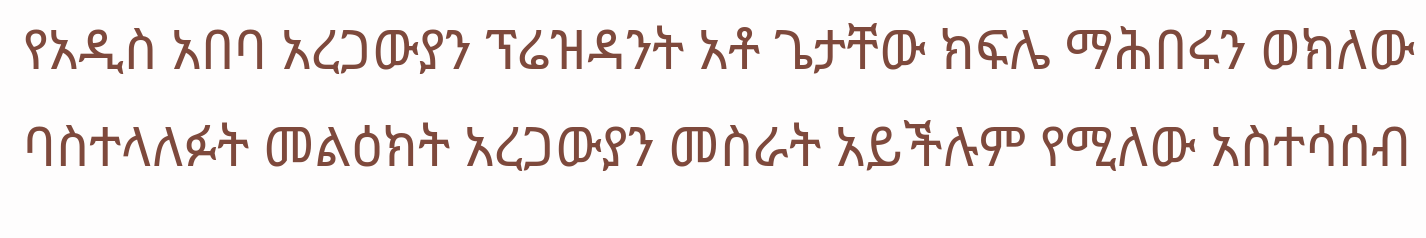የአዲስ አበባ አረጋውያን ፕሬዝዳንት አቶ ጌታቸው ክፍሌ ማሕበሩን ወክለው ባስተላለፉት መልዕክት አረጋውያን መስራት አይችሉም የሚለው አስተሳሰብ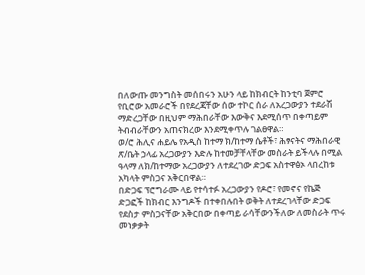በለውጡ መንግስት መሰበሩን አሁን ላይ ከክብርት ከንቲባ ጀምሮ የቢሮው አመራሮች በየደረጃቸው ሰው ተኮር ሰራ ለአረጋውያን ተደራሽ ማድረጋቸው በዚህም ማሕበራቸው እውቅና እደሚሰጥ በቀጣይም ትብብራቸውን አጠናክረው እንደሚቀጥሉ ገልፀዋል።
ወ/ሮ ሕሊና ሐይሌ የአዲስ ከተማ ክ/ከተማ ሴቶች፣ ሕፃናትና ማሕበራዊ ጽ/ቤት ኃላፊ አረጋውያን እድሉ ከተመቻቸላቸው መስራት ይችላሉ በሚል ዓላማ ለክ/ከተማው አረጋውያን ለተደረገው ድጋፍ አስተዋፅኦ ላበረከቱ አካላት ምስጋና አቅርበዋል።
በድጋፍ ፕሮግራሙ ላይ የተሳተፉ አረጋውያን የዶሮ፣ የመኖና የኬጅ ድጋፎች ከክብር እንግዶች በተቀበሉበት ወቅት ለተደረገላቸው ድጋፍ የደስታ ምስጋናቸው አቅርበው በቀጣይ ራሳቸውንችለው ለመስራት ጥሩ መነቃቃት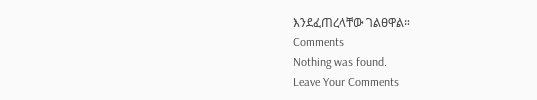እንደፈጠረላቸው ገልፀዋል።
Comments
Nothing was found.
Leave Your Comments